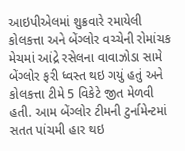આઇપીએલમાં શુક્રવારે રમાયેલી કોલકત્તા અને બેંગ્લોર વચ્ચેની રોમાંચક મેચમાં આંદ્રે રસેલના વાવાઝોડા સામે બેંગ્લોર ફરી ધ્વસ્ત થઇ ગયું હતું અને કોલકત્તા ટીમે 5 વિકેટે જીત મેળવી હતી. આમ બેંગ્લોર ટીમની ટુર્નામેન્ટમાં સતત પાંચમી હાર થઇ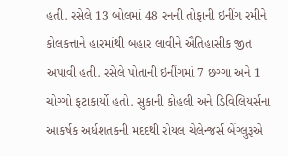હતી. રસેલે 13 બોલમાં 48 રનની તોફાની ઇનીંગ રમીને કોલકત્તાને હારમાંથી બહાર લાવીને ઐતિહાસીક જીત અપાવી હતી. રસેલે પોતાની ઇનીંગમાં 7 છગ્ગા અને 1 ચોગ્ગો ફટાકાર્યો હતો. સુકાની કોહલી અને ડિવિલિયર્સના આકર્ષક અર્ધશતકની મદદથી રોયલ ચેલેન્જર્સ બેંગ્લુરૂએ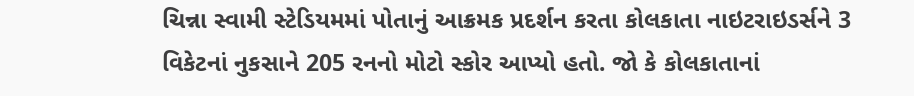ચિન્ના સ્વામી સ્ટેડિયમમાં પોતાનું આક્રમક પ્રદર્શન કરતા કોલકાતા નાઇટરાઇડર્સને 3 વિકેટનાં નુકસાને 205 રનનો મોટો સ્કોર આપ્યો હતો. જો કે કોલકાતાનાં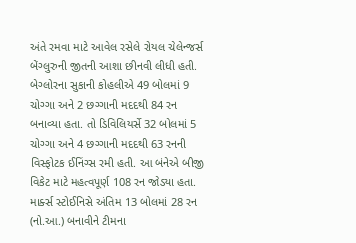અંતે રમવા માટે આવેલ રસેલે રોયલ ચેલેન્જર્સ બેંગ્લુરુની જીતની આશા છીનવી લીધી હતી.
બેગ્લોરના સુકાની કોહલીએ 49 બોલમાં 9 ચોગ્ગા અને 2 છગ્ગાની મદદથી 84 રન બનાવ્યા હતા. તો ડિવિલિયર્સે 32 બોલમાં 5 ચોગ્ગા અને 4 છગ્ગાની મદદથી 63 રનની વિસ્ફોટક ઈનિંગ્સ રમી હતી. આ બંનેએ બીજી વિકેટ માટે મહત્વપૂર્ણ 108 રન જોડ્યા હતા. માર્ક્સ સ્ટોઈનિસે અંતિમ 13 બોલમાં 28 રન (નો.આ.) બનાવીને ટીમના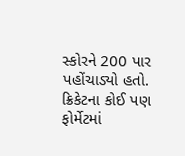સ્કોરને 200 પાર પહોંચાડ્યો હતો. ક્રિકેટના કોઈ પણ ફોર્મેટમાં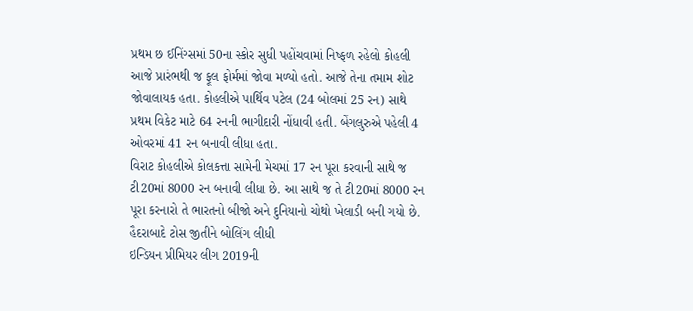પ્રથમ છ ઈનિંગ્સમાં 50ના સ્કોર સુધી પહોંચવામાં નિષ્ફળ રહેલો કોહલી આજે પ્રારંભથી જ ફૂલ ફોર્મમાં જોવા મળ્યો હતો. આજે તેના તમામ શોટ જોવાલાયક હતા. કોહલીએ પાર્થિવ પટેલ (24 બોલમાં 25 રન) સાથે પ્રથમ વિકેટ માટે 64 રનની ભાગીદારી નોંધાવી હતી. બેંગલુરુએ પહેલી 4 ઓવરમાં 41 રન બનાવી લીધા હતા.
વિરાટ કોહલીએ કોલકત્તા સામેની મેચમાં 17 રન પૂરા કરવાની સાથે જ ટી20માં 8000 રન બનાવી લીધા છે. આ સાથે જ તે ટી20માં 8000 રન પૂરા કરનારો તે ભારતનો બીજો અને દુનિયાનો ચોથો ખેલાડી બની ગયો છે.
હૈદરાબાદે ટોસ જીતીને બોલિંગ લીધી
ઇન્ડિયન પ્રીમિયર લીગ 2019ની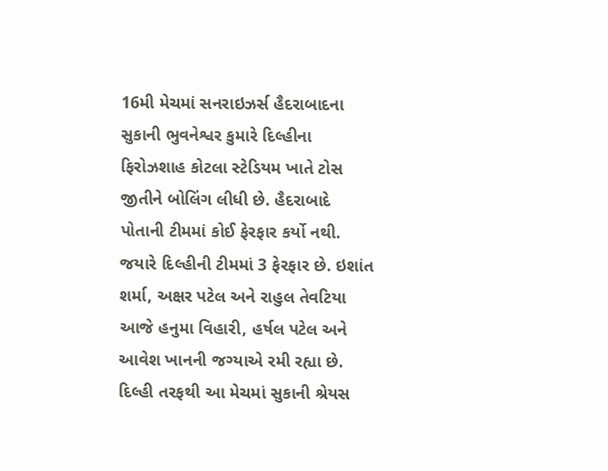16મી મેચમાં સનરાઇઝર્સ હૈદરાબાદના સુકાની ભુવનેશ્વર કુમારે દિલ્હીના ફિરોઝશાહ કોટલા સ્ટેડિયમ ખાતે ટોસ જીતીને બોલિંગ લીધી છે. હૈદરાબાદે પોતાની ટીમમાં કોઈ ફેરફાર કર્યો નથી. જયારે દિલ્હીની ટીમમાં 3 ફેરફાર છે. ઇશાંત શર્મા, અક્ષર પટેલ અને રાહુલ તેવટિયા આજે હનુમા વિહારી, હર્ષલ પટેલ અને આવેશ ખાનની જગ્યાએ રમી રહ્યા છે. દિલ્હી તરફથી આ મેચમાં સુકાની શ્રેયસ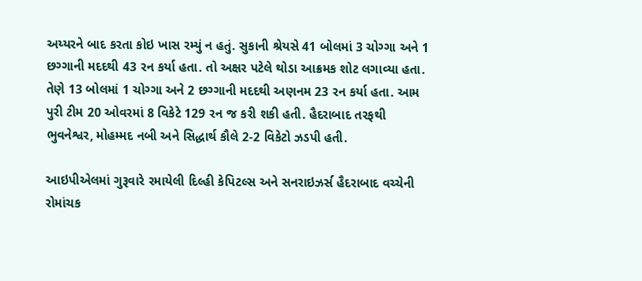અય્યરને બાદ કરતા કોઇ ખાસ રમ્યું ન હતું. સુકાની શ્રેયસે 41 બોલમાં 3 ચોગ્ગા અને 1 છગ્ગાની મદદથી 43 રન કર્યા હતા. તો અક્ષર પટેલે થોડા આક્રમક શોટ લગાવ્યા હતા. તેણે 13 બોલમાં 1 ચોગ્ગા અને 2 છગ્ગાની મદદથી અણનમ 23 રન કર્યા હતા. આમ પુરી ટીમ 20 ઓવરમાં 8 વિકેટે 129 રન જ કરી શકી હતી. હૈદરાબાદ તરફથી ભુવનેશ્વર, મોહમ્મદ નબી અને સિદ્ધાર્થ કૌલે 2-2 વિકેટો ઝડપી હતી.

આઇપીએલમાં ગુરૂવારે રમાયેલી દિલ્હી કેપિટલ્સ અને સનરાઇઝર્સ હૈદરાબાદ વચ્ચેની રોમાંચક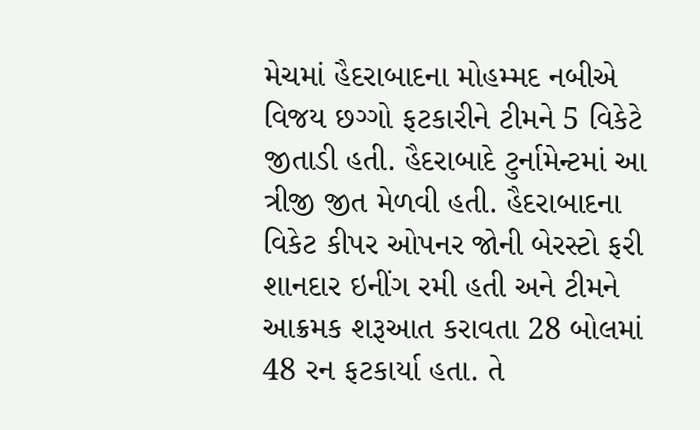મેચમાં હૈદરાબાદના મોહમ્મદ નબીએ વિજય છગ્ગો ફટકારીને ટીમને 5 વિકેટે જીતાડી હતી. હૈદરાબાદે ટુર્નામેન્ટમાં આ ત્રીજી જીત મેળવી હતી. હૈદરાબાદના વિકેટ કીપર ઓપનર જોની બેરસ્ટો ફરી શાનદાર ઇનીંગ રમી હતી અને ટીમને આક્રમક શરૂઆત કરાવતા 28 બોલમાં 48 રન ફટકાર્યા હતા. તે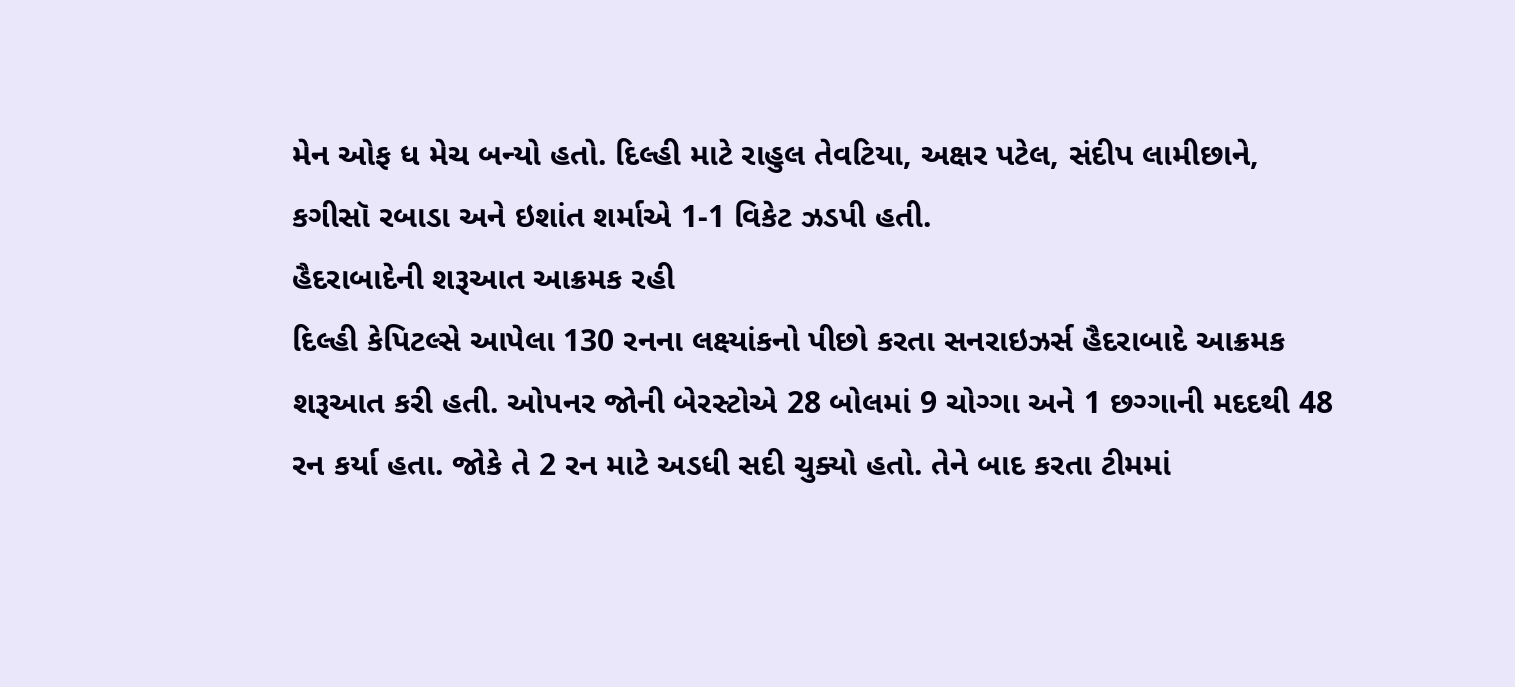મેન ઓફ ધ મેચ બન્યો હતો. દિલ્હી માટે રાહુલ તેવટિયા, અક્ષર પટેલ, સંદીપ લામીછાને, કગીસૉ રબાડા અને ઇશાંત શર્માએ 1-1 વિકેટ ઝડપી હતી.
હૈદરાબાદેની શરૂઆત આક્રમક રહી
દિલ્હી કેપિટલ્સે આપેલા 130 રનના લક્ષ્યાંકનો પીછો કરતા સનરાઇઝર્સ હૈદરાબાદે આક્રમક શરૂઆત કરી હતી. ઓપનર જોની બેરસ્ટોએ 28 બોલમાં 9 ચોગ્ગા અને 1 છગ્ગાની મદદથી 48 રન કર્યા હતા. જોકે તે 2 રન માટે અડધી સદી ચુક્યો હતો. તેને બાદ કરતા ટીમમાં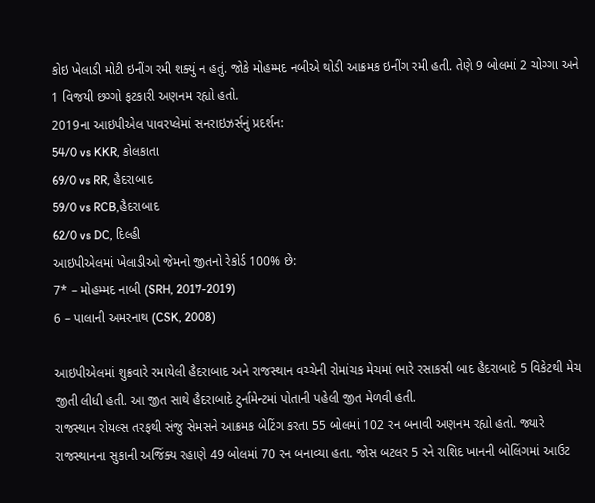કોઇ ખેલાડી મોટી ઇનીંગ રમી શક્યું ન હતું. જોકે મોહમ્મદ નબીએ થોડી આક્રમક ઇનીંગ રમી હતી. તેણે 9 બોલમાં 2 ચોગ્ગા અને 1 વિજયી છગ્ગો ફટકારી અણનમ રહ્યો હતો.
2019ના આઇપીએલ પાવરપ્લેમાં સનરાઇઝર્સનું પ્રદર્શન:
54/0 vs KKR, કોલકાતા
69/0 vs RR, હૈદરાબાદ
59/0 vs RCB,હૈદરાબાદ
62/0 vs DC, દિલ્હી
આઇપીએલમાં ખેલાડીઓ જેમનો જીતનો રેકોર્ડ 100% છે:
7* – મોહમ્મદ નાબી (SRH, 2017-2019)
6 – પાલાની અમરનાથ (CSK, 2008)

આઇપીએલમાં શુક્રવારે રમાયેલી હૈદરાબાદ અને રાજસ્થાન વચ્ચેની રોમાંચક મેચમાં ભારે રસાકસી બાદ હૈદરાબાદે 5 વિકેટથી મેચ જીતી લીધી હતી. આ જીત સાથે હૈદરાબાદે ટુર્નામેન્ટમાં પોતાની પહેલી જીત મેળવી હતી.
રાજસ્થાન રોયલ્સ તરફથી સંજુ સેમસને આક્રમક બેટિંગ કરતા 55 બોલમાં 102 રન બનાવી અણનમ રહ્યો હતો. જ્યારે રાજસ્થાનના સુકાની અજિંક્ય રહાણે 49 બોલમાં 70 રન બનાવ્યા હતા. જોસ બટલર 5 રને રાશિદ ખાનની બોલિંગમાં આઉટ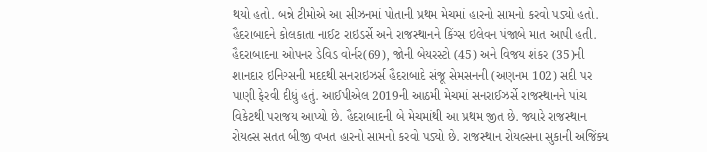થયો હતો. બન્ને ટીમોએ આ સીઝનમાં પોતાની પ્રથમ મેચમાં હારનો સામનો કરવો પડ્યો હતો. હૈદરાબાદને કોલકાતા નાઈટ રાઇડર્સે અને રાજસ્થાનને કિંગ્સ ઇલેવન પંજાબે માત આપી હતી.
હૈદરાબાદના ઓપનર ડેવિડ વોર્નર(69), જોની બેયરસ્ટો (45) અને વિજય શંકર (35)ની શાનદાર ઇનિગ્સની મદદથી સનરાઇઝર્સ હૈદરાબાદે સંજૂ સેમસનની (અણનમ 102) સદી પર પાણી ફેરવી દીધું હતું. આઈપીએલ 2019ની આઠમી મેચમાં સનરાઈઝર્સે રાજસ્થાનને પાંચ વિકેટથી પરાજય આપ્યો છે. હૈદરાબાદની બે મેચમાંથી આ પ્રથમ જીત છે. જ્યારે રાજસ્થાન રોયલ્સ સતત બીજી વખત હારનો સામનો કરવો પડ્યો છે. રાજસ્થાન રોયલ્સના સુકાની અજિંક્ય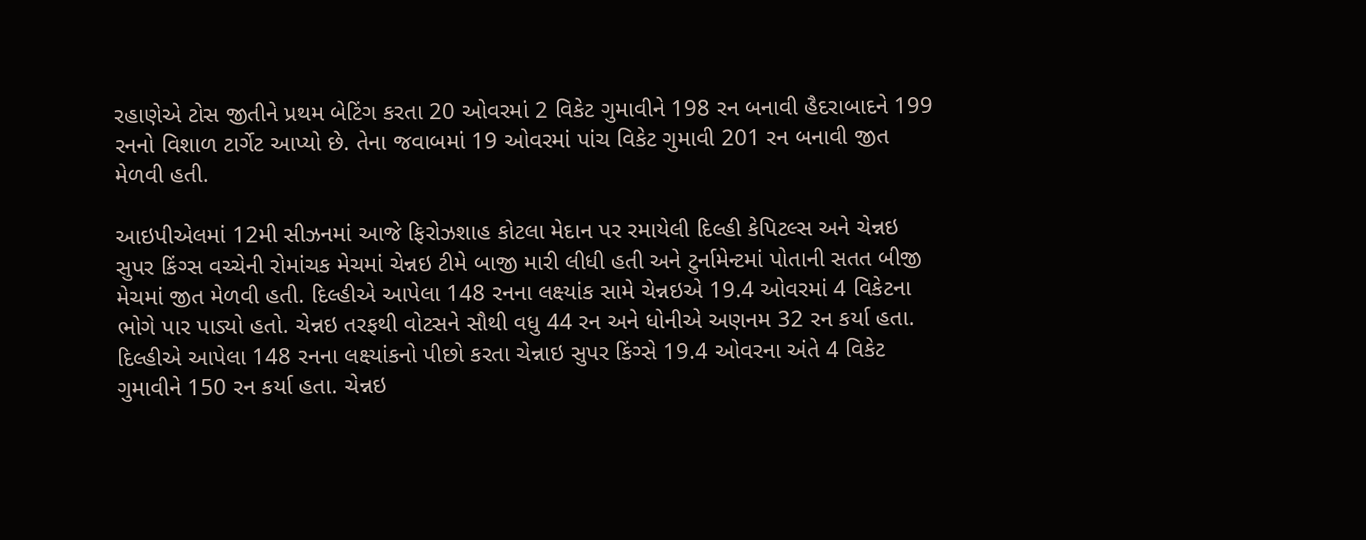રહાણેએ ટોસ જીતીને પ્રથમ બેટિંગ કરતા 20 ઓવરમાં 2 વિકેટ ગુમાવીને 198 રન બનાવી હૈદરાબાદને 199 રનનો વિશાળ ટાર્ગેટ આપ્યો છે. તેના જવાબમાં 19 ઓવરમાં પાંચ વિકેટ ગુમાવી 201 રન બનાવી જીત મેળવી હતી.

આઇપીએલમાં 12મી સીઝનમાં આજે ફિરોઝશાહ કોટલા મેદાન પર રમાયેલી દિલ્હી કેપિટલ્સ અને ચેન્નઇ સુપર કિંગ્સ વચ્ચેની રોમાંચક મેચમાં ચેન્નઇ ટીમે બાજી મારી લીધી હતી અને ટુર્નામેન્ટમાં પોતાની સતત બીજી મેચમાં જીત મેળવી હતી. દિલ્હીએ આપેલા 148 રનના લક્ષ્યાંક સામે ચેન્નઇએ 19.4 ઓવરમાં 4 વિકેટના ભોગે પાર પાડ્યો હતો. ચેન્નઇ તરફથી વોટસને સૌથી વધુ 44 રન અને ધોનીએ અણનમ 32 રન કર્યા હતા.
દિલ્હીએ આપેલા 148 રનના લક્ષ્યાંકનો પીછો કરતા ચેન્નાઇ સુપર કિંગ્સે 19.4 ઓવરના અંતે 4 વિકેટ ગુમાવીને 150 રન કર્યા હતા. ચેન્નઇ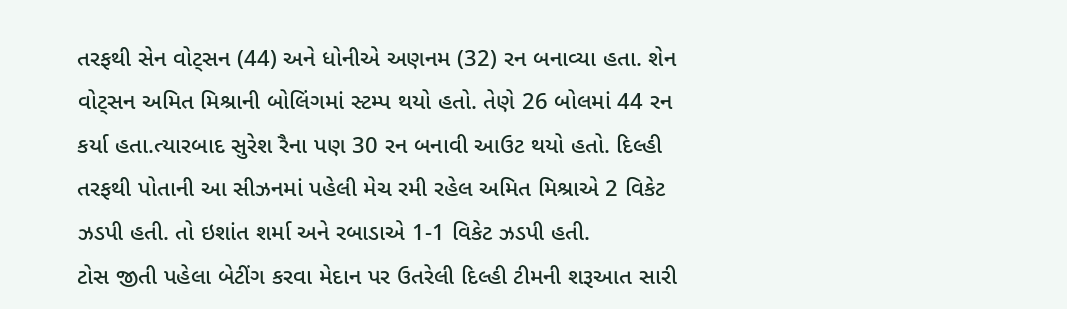તરફથી સેન વોટ્સન (44) અને ધોનીએ અણનમ (32) રન બનાવ્યા હતા. શેન વોટ્સન અમિત મિશ્રાની બોલિંગમાં સ્ટમ્પ થયો હતો. તેણે 26 બોલમાં 44 રન કર્યા હતા.ત્યારબાદ સુરેશ રૈના પણ 30 રન બનાવી આઉટ થયો હતો. દિલ્હી તરફથી પોતાની આ સીઝનમાં પહેલી મેચ રમી રહેલ અમિત મિશ્રાએ 2 વિકેટ ઝડપી હતી. તો ઇશાંત શર્મા અને રબાડાએ 1-1 વિકેટ ઝડપી હતી.
ટોસ જીતી પહેલા બેટીંગ કરવા મેદાન પર ઉતરેલી દિલ્હી ટીમની શરૂઆત સારી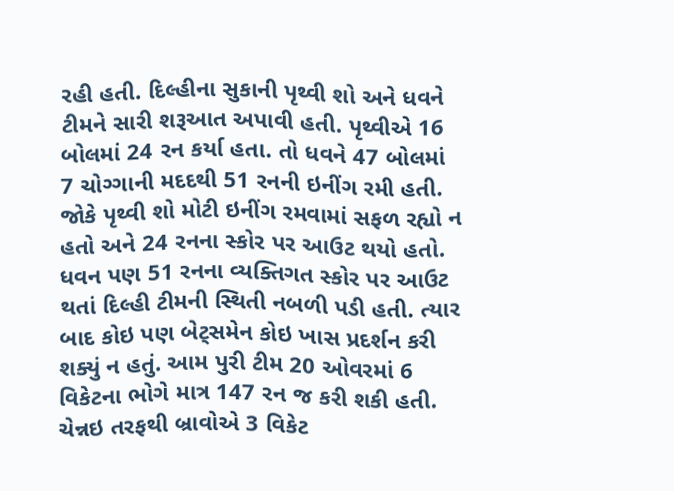રહી હતી. દિલ્હીના સુકાની પૃથ્વી શો અને ધવને ટીમને સારી શરૂઆત અપાવી હતી. પૃથ્વીએ 16 બોલમાં 24 રન કર્યા હતા. તો ધવને 47 બોલમાં 7 ચોગ્ગાની મદદથી 51 રનની ઇનીંગ રમી હતી. જોકે પૃથ્વી શો મોટી ઇનીંગ રમવામાં સફળ રહ્યો ન હતો અને 24 રનના સ્કોર પર આઉટ થયો હતો. ધવન પણ 51 રનના વ્યક્તિગત સ્કોર પર આઉટ થતાં દિલ્હી ટીમની સ્થિતી નબળી પડી હતી. ત્યાર બાદ કોઇ પણ બેટ્સમેન કોઇ ખાસ પ્રદર્શન કરી શક્યું ન હતું. આમ પુરી ટીમ 20 ઓવરમાં 6 વિકેટના ભોગે માત્ર 147 રન જ કરી શકી હતી. ચેન્નઇ તરફથી બ્રાવોએ 3 વિકેટ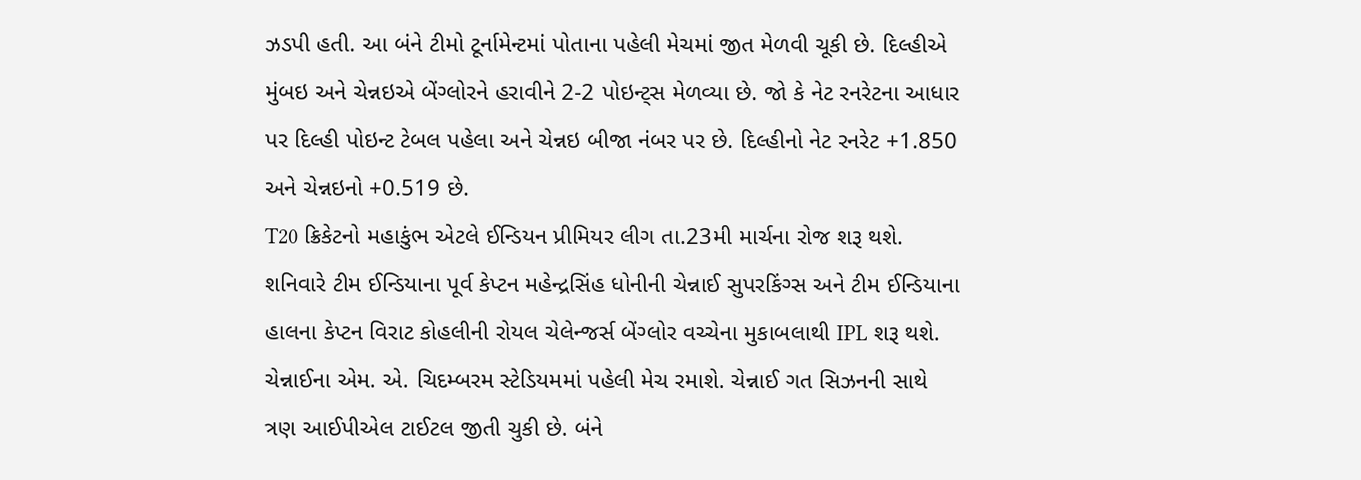ઝડપી હતી. આ બંને ટીમો ટૂર્નામેન્ટમાં પોતાના પહેલી મેચમાં જીત મેળવી ચૂકી છે. દિલ્હીએ મુંબઇ અને ચેન્નઇએ બેંગ્લોરને હરાવીને 2-2 પોઇન્ટ્સ મેળવ્યા છે. જો કે નેટ રનરેટના આધાર પર દિલ્હી પોઇન્ટ ટેબલ પહેલા અને ચેન્નઇ બીજા નંબર પર છે. દિલ્હીનો નેટ રનરેટ +1.850 અને ચેન્નઇનો +0.519 છે.
T20 ક્રિકેટનો મહાકુંભ એટલે ઈન્ડિયન પ્રીમિયર લીગ તા.23મી માર્ચના રોજ શરૂ થશે. શનિવારે ટીમ ઈન્ડિયાના પૂર્વ કેપ્ટન મહેન્દ્રસિંહ ધોનીની ચેન્નાઈ સુપરકિંગ્સ અને ટીમ ઈન્ડિયાના હાલના કેપ્ટન વિરાટ કોહલીની રોયલ ચેલેન્જર્સ બેંગ્લોર વચ્ચેના મુકાબલાથી IPL શરૂ થશે. ચેન્નાઈના એમ. એ. ચિદમ્બરમ સ્ટેડિયમમાં પહેલી મેચ રમાશે. ચેન્નાઈ ગત સિઝનની સાથે ત્રણ આઈપીએલ ટાઈટલ જીતી ચુકી છે. બંને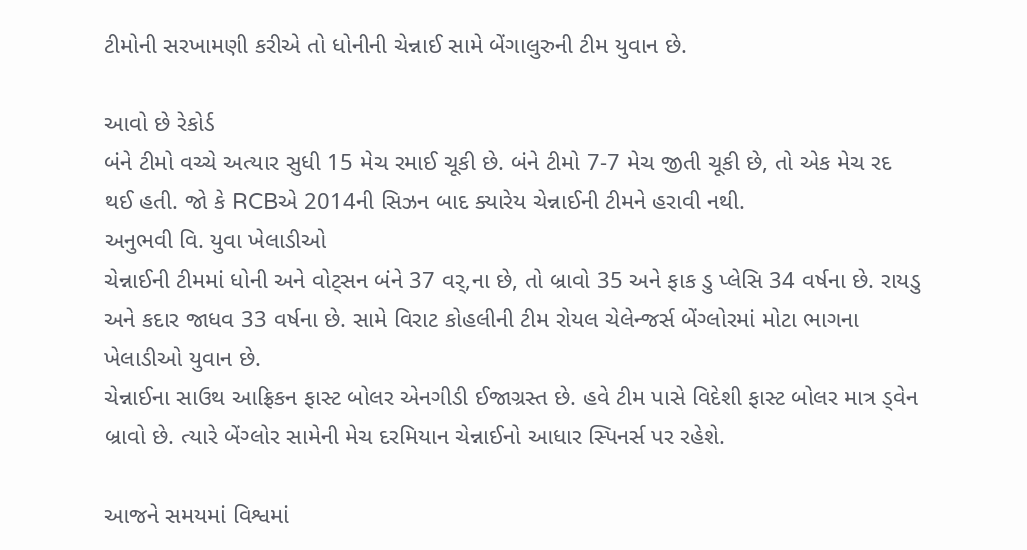ટીમોની સરખામણી કરીએ તો ધોનીની ચેન્નાઈ સામે બેંગાલુરુની ટીમ યુવાન છે.

આવો છે રેકોર્ડ
બંને ટીમો વચ્ચે અત્યાર સુધી 15 મેચ રમાઈ ચૂકી છે. બંને ટીમો 7-7 મેચ જીતી ચૂકી છે, તો એક મેચ રદ થઈ હતી. જો કે RCBએ 2014ની સિઝન બાદ ક્યારેય ચેન્નાઈની ટીમને હરાવી નથી.
અનુભવી વિ. યુવા ખેલાડીઓ
ચેન્નાઈની ટીમમાં ધોની અને વોટ્સન બંને 37 વર્,ના છે, તો બ્રાવો 35 અને ફાક ડુ પ્લેસિ 34 વર્ષના છે. રાયડુ અને કદાર જાધવ 33 વર્ષના છે. સામે વિરાટ કોહલીની ટીમ રોયલ ચેલેન્જર્સ બેંગ્લોરમાં મોટા ભાગના ખેલાડીઓ યુવાન છે.
ચેન્નાઈના સાઉથ આફ્રિકન ફાસ્ટ બોલર એનગીડી ઈજાગ્રસ્ત છે. હવે ટીમ પાસે વિદેશી ફાસ્ટ બોલર માત્ર ડ્વેન બ્રાવો છે. ત્યારે બેંગ્લોર સામેની મેચ દરમિયાન ચેન્નાઈનો આધાર સ્પિનર્સ પર રહેશે.

આજને સમયમાં વિશ્વમાં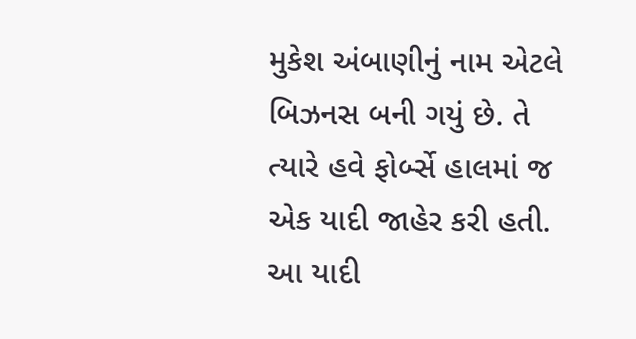મુકેશ અંબાણીનું નામ એટલે બિઝનસ બની ગયું છે. તે ત્યારે હવે ફોર્બ્સે હાલમાં જ એક યાદી જાહેર કરી હતી. આ યાદી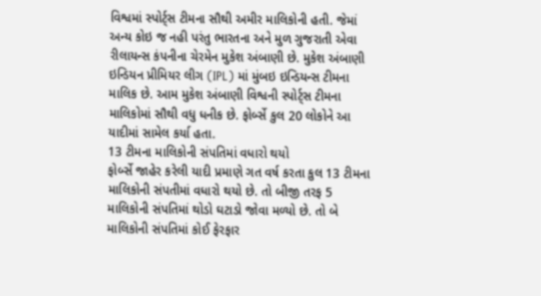વિશ્વમાં સ્પોર્ટ્સ ટીમના સૌથી અમીર માલિકોની હતી. જેમાં અન્ય કોઇ જ નહી પરંતુ ભારતના અને મુળ ગુજરાતી એવા રીલાયન્સ કંપનીના ચેરમેન મુકેશ અંબાણી છે. મુકેશ અંબાણી ઇન્ડિયન પ્રીમિયર લીગ (IPL) માં મુંબઇ ઇન્ડિયન્સ ટીમના માલિક છે. આમ મુકેશ અંબાણી વિશ્વની સ્પોર્ટ્સ ટીમના માલિકોમાં સૌથી વધુ ધનીક છે. ફોર્બ્સે કુલ 20 લોકોને આ યાદીમાં સામેલ કર્યા હતા.
13 ટીમના માલિકોની સંપતિમાં વધારો થયો
ફોર્બ્સે જાહેર કરેલી યાદી પ્રમાણે ગત વર્ષ કરતા કુલ 13 ટીમના માલિકોની સંપતીમાં વધારો થયો છે. તો બીજી તરફ 5 માલિકોની સંપતિમાં થોડો ઘટાડો જોવા મળ્યો છે. તો બે માલિકોની સંપતિમાં કોઈ ફેરફાર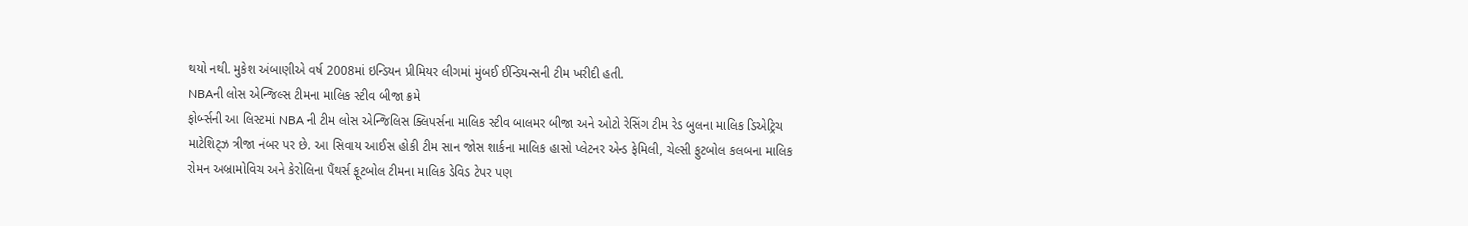થયો નથી. મુકેશ અંબાણીએ વર્ષ 2008માં ઇન્ડિયન પ્રીમિયર લીગમાં મુંબઈ ઈન્ડિયન્સની ટીમ ખરીદી હતી.
NBAની લોસ એન્જિલ્સ ટીમના માલિક સ્ટીવ બીજા ક્રમે
ફોર્બ્સની આ લિસ્ટમાં NBA ની ટીમ લોસ એન્જિલિસ ક્લિપર્સના માલિક સ્ટીવ બાલમર બીજા અને ઓટો રેસિંગ ટીમ રેડ બુલના માલિક ડિએટ્રિચ માટેશિટ્ઝ ત્રીજા નંબર પર છે. આ સિવાય આઈસ હોકી ટીમ સાન જોસ શાર્કના માલિક હાસો પ્લેટનર એન્ડ ફેમિલી, ચેલ્સી ફુટબોલ કલબના માલિક રોમન અબ્રામોવિચ અને કેરોલિના પૈંથર્સ ફૂટબોલ ટીમના માલિક ડેવિડ ટેપર પણ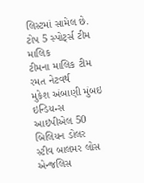લિસ્ટમાં સામેલ છે.
ટોપ 5 સ્પોર્ટ્સ ટીમ માલિક
ટીમના માલિક ટીમ રમત નેટવર્થ
મુકેશ અંબાણી મુંબઇ ઇન્ડિયન્સ આઇપીએલ 50 બિલિયન ડોલર
સ્ટીવ બાલમર લોસ એન્જલિસ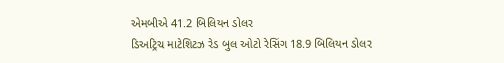એમબીએ 41.2 બિલિયન ડોલર
ડિઅટ્રિચ માટેશિટઝ રેડ બુલ ઓટો રેસિંગ 18.9 બિલિયન ડોલર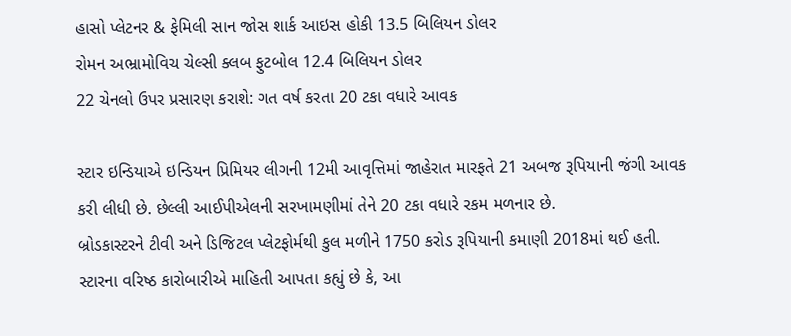હાસો પ્લેટનર & ફેમિલી સાન જોસ શાર્ક આઇસ હોકી 13.5 બિલિયન ડોલર
રોમન અભ્રામોવિચ ચેલ્સી ક્લબ ફુટબોલ 12.4 બિલિયન ડોલર
22 ચેનલો ઉપર પ્રસારણ કરાશે: ગત વર્ષ કરતા 20 ટકા વધારે આવક

સ્ટાર ઇન્ડિયાએ ઇન્ડિયન પ્રિમિયર લીગની 12મી આવૃત્તિમાં જાહેરાત મારફતે 21 અબજ રૂપિયાની જંગી આવક કરી લીધી છે. છેલ્લી આઈપીએલની સરખામણીમાં તેને 20 ટકા વધારે રકમ મળનાર છે.
બ્રોડકાસ્ટરને ટીવી અને ડિજિટલ પ્લેટફોર્મથી કુલ મળીને 1750 કરોડ રૂપિયાની કમાણી 2018માં થઈ હતી. સ્ટારના વરિષ્ઠ કારોબારીએ માહિતી આપતા કહ્યું છે કે, આ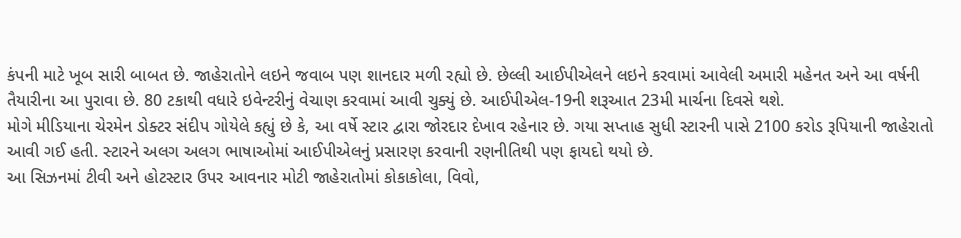કંપની માટે ખૂબ સારી બાબત છે. જાહેરાતોને લઇને જવાબ પણ શાનદાર મળી રહ્યો છે. છેલ્લી આઈપીએલને લઇને કરવામાં આવેલી અમારી મહેનત અને આ વર્ષની તૈયારીના આ પુરાવા છે. 80 ટકાથી વધારે ઇવેન્ટરીનું વેચાણ કરવામાં આવી ચુક્યું છે. આઈપીએલ-19ની શરૂઆત 23મી માર્ચના દિવસે થશે.
મોગે મીડિયાના ચેરમેન ડોક્ટર સંદીપ ગોયેલે કહ્યું છે કે, આ વર્ષે સ્ટાર દ્વારા જોરદાર દેખાવ રહેનાર છે. ગયા સપ્તાહ સુધી સ્ટારની પાસે 2100 કરોડ રૂપિયાની જાહેરાતો આવી ગઈ હતી. સ્ટારને અલગ અલગ ભાષાઓમાં આઈપીએલનું પ્રસારણ કરવાની રણનીતિથી પણ ફાયદો થયો છે.
આ સિઝનમાં ટીવી અને હોટસ્ટાર ઉપર આવનાર મોટી જાહેરાતોમાં કોકાકોલા, વિવો,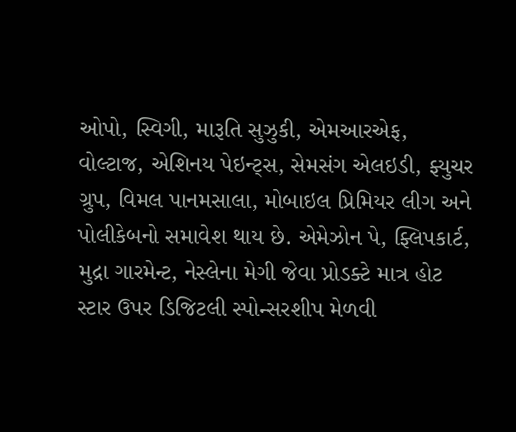ઓપો, સ્વિગી, મારૂતિ સુઝુકી, એમઆરએફ, વોલ્ટાજ, એશિનય પેઇન્ટ્સ, સેમસંગ એલઇડી, ફ્યુચર ગ્રુપ, વિમલ પાનમસાલા, મોબાઇલ પ્રિમિયર લીગ અને પોલીકેબનો સમાવેશ થાય છે. એમેઝોન પે, ફ્લિપકાર્ટ, મુદ્રા ગારમેન્ટ, નેસ્લેના મેગી જેવા પ્રોડક્ટે માત્ર હોટ સ્ટાર ઉપર ડિજિટલી સ્પોન્સરશીપ મેળવી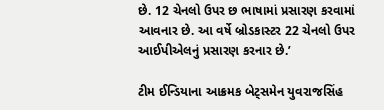છે. 12 ચેનલો ઉપર છ ભાષામાં પ્રસારણ કરવામાં આવનાર છે. આ વર્ષે બ્રોડકાસ્ટર 22 ચેનલો ઉપર આઈપીએલનું પ્રસારણ કરનાર છે.’

ટીમ ઈન્ડિયાના આક્રમક બેટ્સમેન યુવરાજસિંહ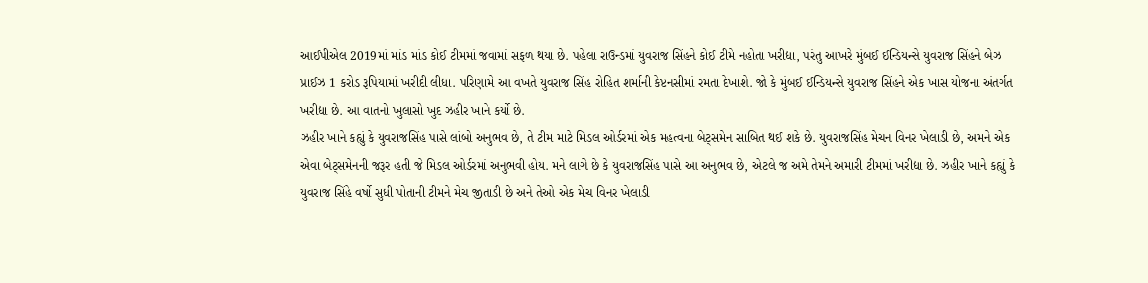આઈપીએલ 2019માં માંડ માંડ કોઈ ટીમમાં જવામાં સફળ થયા છે. પહેલા રાઉન્ડમાં યુવરાજ સિંહને કોઈ ટીમે નહોતા ખરીદ્યા, પરંતુ આખરે મુંબઈ ઈન્ડિયન્સે યુવરાજ સિંહને બેઝ પ્રાઈઝ 1 કરોડ રૂપિયામાં ખરીદી લીધા. પરિણામે આ વખતે યુવરાજ સિંહ રોહિત શર્માની કેપ્ટનસીમાં રમતા દેખાશે. જો કે મુંબઈ ઈન્ડિયન્સે યુવરાજ સિંહને એક ખાસ યોજના અંતર્ગત ખરીદ્યા છે. આ વાતનો ખુલાસો ખુદ ઝહીર ખાને કર્યો છે.
ઝહીર ખાને કહ્યું કે યુવરાજસિંહ પાસે લાંબો અનુભવ છે, તે ટીમ માટે મિડલ ઓર્ડરમાં એક મહત્વના બેટ્સમેન સાબિત થઈ શકે છે. યુવરાજસિંહ મેચન વિનર ખેલાડી છે, અમને એક એવા બેટ્સમેનની જરૂર હતી જે મિડલ ઓર્ડરમાં અનુભવી હોય. મને લાગે છે કે યુવરાજસિંહ પાસે આ અનુભવ છે, એટલે જ અમે તેમને અમારી ટીમમાં ખરીદ્યા છે. ઝહીર ખાને કહ્યું કે યુવરાજ સિંહે વર્ષો સુધી પોતાની ટીમને મેચ જીતાડી છે અને તેઓ એક મેચ વિનર ખેલાડી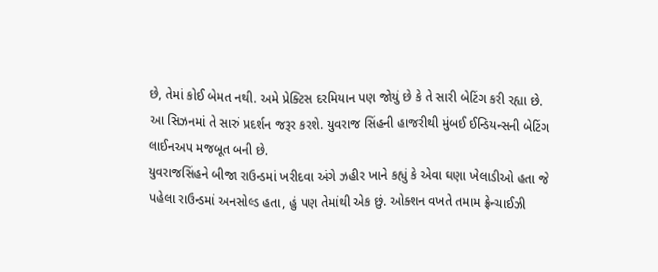છે, તેમાં કોઈ બેમત નથી. અમે પ્રેક્ટિસ દરમિયાન પણ જોયું છે કે તે સારી બેટિંગ કરી રહ્યા છે. આ સિઝનમાં તે સારું પ્રદર્શન જરૂર કરશે. યુવરાજ સિંહની હાજરીથી મુંબઈ ઈન્ડિયન્સની બેટિંગ લાઈનઅપ મજબૂત બની છે.
યુવરાજસિંહને બીજા રાઉન્ડમાં ખરીદવા અંગે ઝહીર ખાને કહ્યું કે એવા ઘણા ખેલાડીઓ હતા જે પહેલા રાઉન્ડમાં અનસોલ્ડ હતા, હું પણ તેમાંથી એક છું. ઓક્શન વખતે તમામ ફ્રેન્ચાઈઝી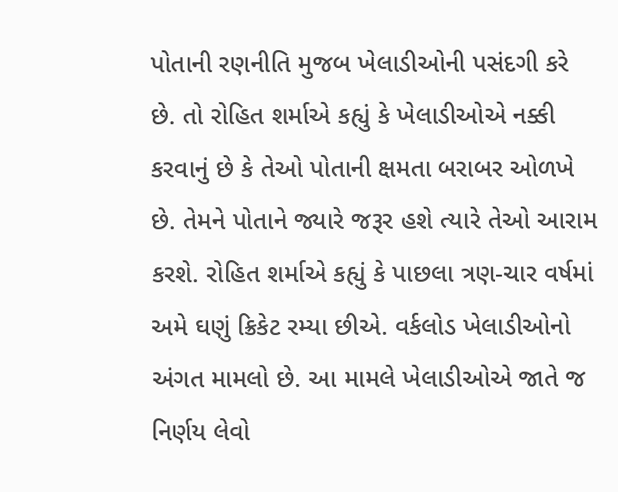પોતાની રણનીતિ મુજબ ખેલાડીઓની પસંદગી કરે છે. તો રોહિત શર્માએ કહ્યું કે ખેલાડીઓએ નક્કી કરવાનું છે કે તેઓ પોતાની ક્ષમતા બરાબર ઓળખે છે. તેમને પોતાને જ્યારે જરૂર હશે ત્યારે તેઓ આરામ કરશે. રોહિત શર્માએ કહ્યું કે પાછલા ત્રણ-ચાર વર્ષમાં અમે ઘણું ક્રિકેટ રમ્યા છીએ. વર્કલોડ ખેલાડીઓનો અંગત મામલો છે. આ મામલે ખેલાડીઓએ જાતે જ નિર્ણય લેવો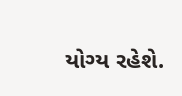યોગ્ય રહેશે.